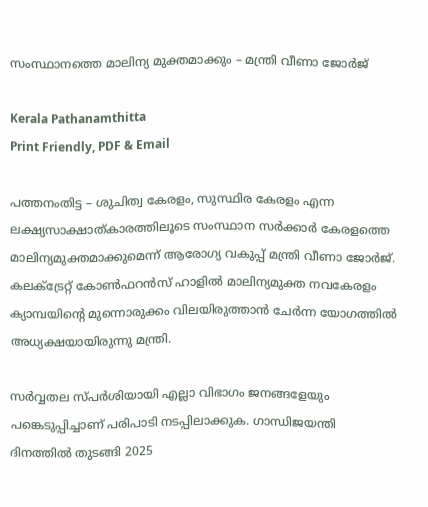സംസ്ഥാനത്തെ മാലിന്യ മുക്തമാക്കും – മന്ത്രി വീണാ ജോർജ്

Kerala Pathanamthitta
Print Friendly, PDF & Email

പത്തനംതിട്ട – ശുചിത്വ കേരളം, സുസ്ഥിര കേരളം എന്ന ലക്ഷ്യസാക്ഷാത്കാരത്തിലൂടെ സംസ്ഥാന സർക്കാർ കേരളത്തെ മാലിന്യമുക്തമാക്കുമെന്ന് ആരോഗ്യ വകുപ്പ് മന്ത്രി വീണാ ജോർജ്. കലക്‌ട്രേറ്റ് കോൺഫറൻസ് ഹാളിൽ മാലിന്യമുക്ത നവകേരളം ക്യാമ്പയിന്റെ മുന്നൊരുക്കം വിലയിരുത്താൻ ചേർന്ന യോഗത്തിൽ അധ്യക്ഷയായിരുന്നു മന്ത്രി.

സർവ്വതല സ്പർശിയായി എല്ലാ വിഭാഗം ജനങ്ങളേയും പങ്കെടുപ്പിച്ചാണ് പരിപാടി നടപ്പിലാക്കുക. ഗാന്ധിജയന്തി ദിനത്തിൽ തുടങ്ങി 2025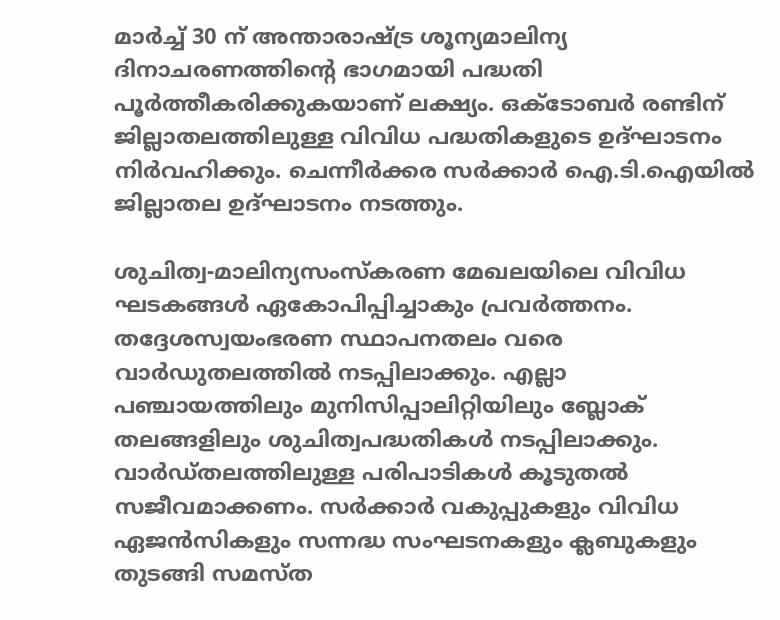മാർച്ച് 30 ന് അന്താരാഷ്ട്ര ശൂന്യമാലിന്യ ദിനാചരണത്തിന്റെ ഭാഗമായി പദ്ധതി പൂർത്തീകരിക്കുകയാണ് ലക്ഷ്യം. ഒക്‌ടോബർ രണ്ടിന് ജില്ലാതലത്തിലുള്ള വിവിധ പദ്ധതികളുടെ ഉദ്ഘാടനം നിർവഹിക്കും. ചെന്നീർക്കര സർക്കാർ ഐ.ടി.ഐയിൽ ജില്ലാതല ഉദ്ഘാടനം നടത്തും.

ശുചിത്വ-മാലിന്യസംസ്‌കരണ മേഖലയിലെ വിവിധ ഘടകങ്ങൾ ഏകോപിപ്പിച്ചാകും പ്രവർത്തനം. തദ്ദേശസ്വയംഭരണ സ്ഥാപനതലം വരെ വാർഡുതലത്തിൽ നടപ്പിലാക്കും. എല്ലാ പഞ്ചായത്തിലും മുനിസിപ്പാലിറ്റിയിലും ബ്ലോക് തലങ്ങളിലും ശുചിത്വപദ്ധതികൾ നടപ്പിലാക്കും. വാർഡ്തലത്തിലുള്ള പരിപാടികൾ കൂടുതൽ സജീവമാക്കണം. സർക്കാർ വകുപ്പുകളും വിവിധ ഏജൻസികളും സന്നദ്ധ സംഘടനകളും ക്ലബുകളും തുടങ്ങി സമസ്ത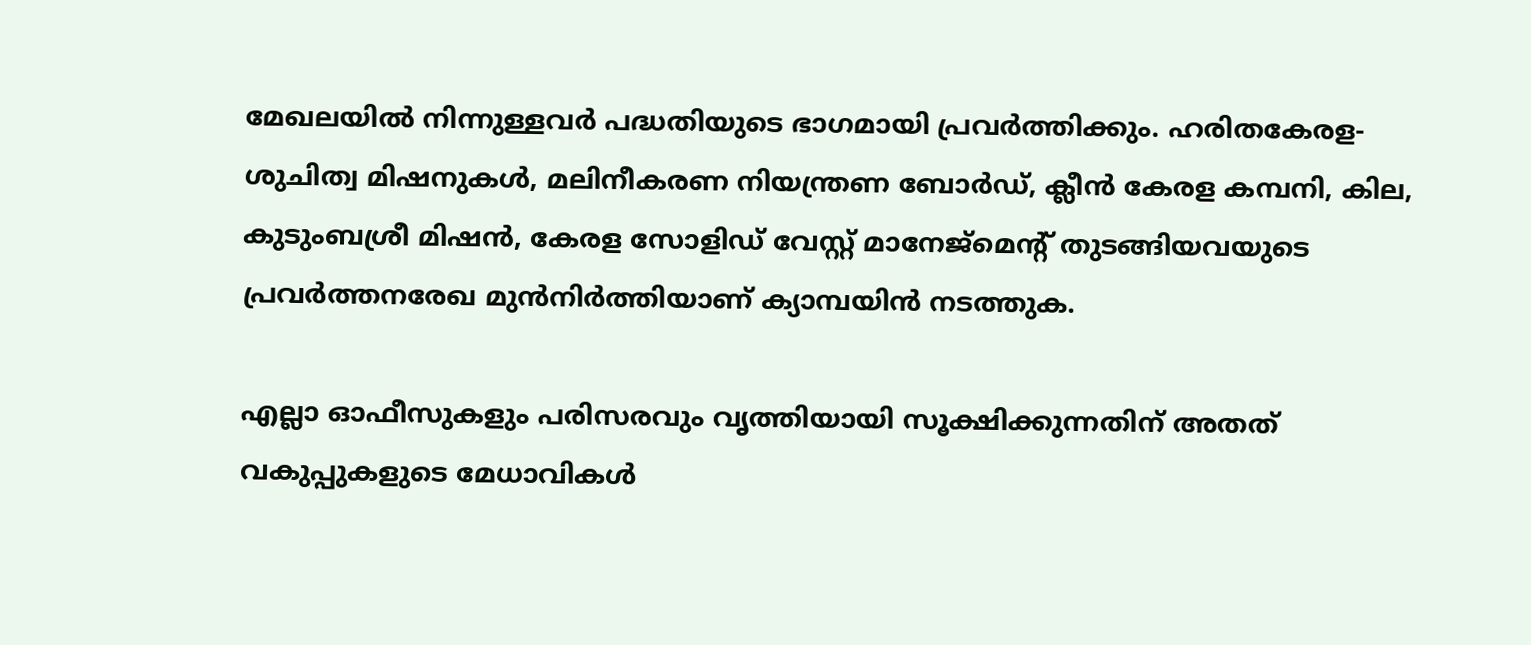മേഖലയിൽ നിന്നുള്ളവർ പദ്ധതിയുടെ ഭാഗമായി പ്രവർത്തിക്കും. ഹരിതകേരള-ശുചിത്വ മിഷനുകൾ, മലിനീകരണ നിയന്ത്രണ ബോർഡ്, ക്ലീൻ കേരള കമ്പനി, കില, കുടുംബശ്രീ മിഷൻ, കേരള സോളിഡ് വേസ്റ്റ് മാനേജ്‌മെന്റ് തുടങ്ങിയവയുടെ പ്രവർത്തനരേഖ മുൻനിർത്തിയാണ് ക്യാമ്പയിൻ നടത്തുക.

എല്ലാ ഓഫീസുകളും പരിസരവും വൃത്തിയായി സൂക്ഷിക്കുന്നതിന് അതത് വകുപ്പുകളുടെ മേധാവികൾ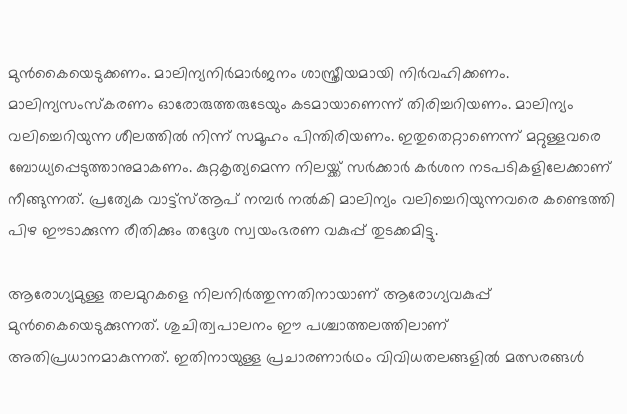മുൻകൈയെടുക്കണം. മാലിന്യനിർമാർജനം ശാസ്ത്രീയമായി നിർവഹിക്കണം. മാലിന്യസംസ്‌കരണം ഓരോരുത്തരുടേയും കടമായാണെന്ന് തിരിച്ചറിയണം. മാലിന്യം വലിച്ചെറിയുന്ന ശീലത്തിൽ നിന്ന് സമൂഹം പിന്തിരിയണം. ഇതുതെറ്റാണെന്ന് മറ്റുള്ളവരെ ബോധ്യപ്പെടുത്താനുമാകണം. കുറ്റകൃത്യമെന്ന നിലയ്ക്ക് സർക്കാർ കർശന നടപടികളിലേക്കാണ് നീങ്ങുന്നത്. പ്രത്യേക വാട്ട്‌സ്ആപ് നമ്പർ നൽകി മാലിന്യം വലിച്ചെറിയുന്നവരെ കണ്ടെത്തി പിഴ ഈടാക്കുന്ന രീതിക്കും തദ്ദേശ സ്വയംഭരണ വകുപ്പ് തുടക്കമിട്ടു.

ആരോഗ്യമുള്ള തലമുറകളെ നിലനിർത്തുന്നതിനായാണ് ആരോഗ്യവകുപ്പ് മുൻകൈയെടുക്കുന്നത്. ശുചിത്വപാലനം ഈ പശ്ചാത്തലത്തിലാണ് അതിപ്രധാനമാകുന്നത്. ഇതിനായുള്ള പ്രചാരണാർഥം വിവിധതലങ്ങളിൽ മത്സരങ്ങൾ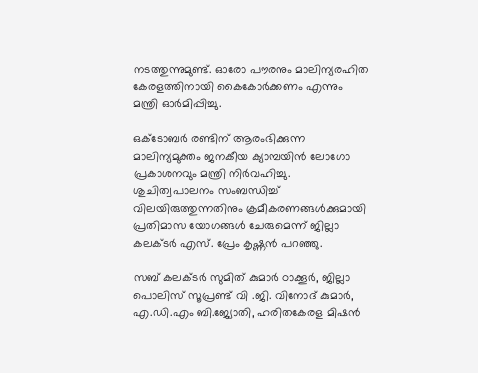നടത്തുന്നുമുണ്ട്. ഓരോ പൗരനും മാലിന്യരഹിത കേരളത്തിനായി കൈകോർക്കണം എന്നും മന്ത്രി ഓർമിപ്പിച്ചു.

ഒക്ടോബർ രണ്ടിന് ആരംഭിക്കുന്ന മാലിന്യമുക്തം ജനകീയ ക്യാമ്പയിൻ ലോഗോ പ്രകാശനവും മന്ത്രി നിർവഹിച്ചു.
ശുചിത്വപാലനം സംബന്ധിച്ച് വിലയിരുത്തുന്നതിനും ക്രമീകരണങ്ങൾക്കുമായി പ്രതിമാസ യോഗങ്ങൾ ചേരുമെന്ന് ജില്ലാ കലക്ടർ എസ്. പ്രേം കൃഷ്ണൻ പറഞ്ഞു.

സബ് കലക്ടർ സുമിത് കുമാർ ഠാക്കൂർ, ജില്ലാ പൊലിസ് സൂപ്രണ്ട് വി .ജി. വിനോദ് കുമാർ, എ.ഡി.എം ബി.ജ്യോതി, ഹരിതകേരള മിഷൻ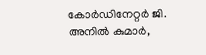കോർഡിനേറ്റർ ജി. അനിൽ കുമാർ,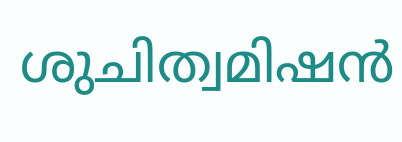ശുചിത്വമിഷൻ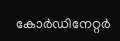കോർഡിനേറ്റർ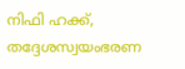നിഫി ഹക്ക്, തദ്ദേശസ്വയംഭരണ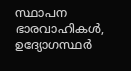സ്ഥാപന ഭാരവാഹികൾ, ഉദ്യോഗസ്ഥർ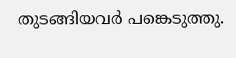തുടങ്ങിയവർ പങ്കെടുത്തു.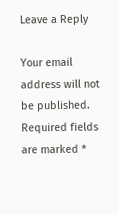Leave a Reply

Your email address will not be published. Required fields are marked *